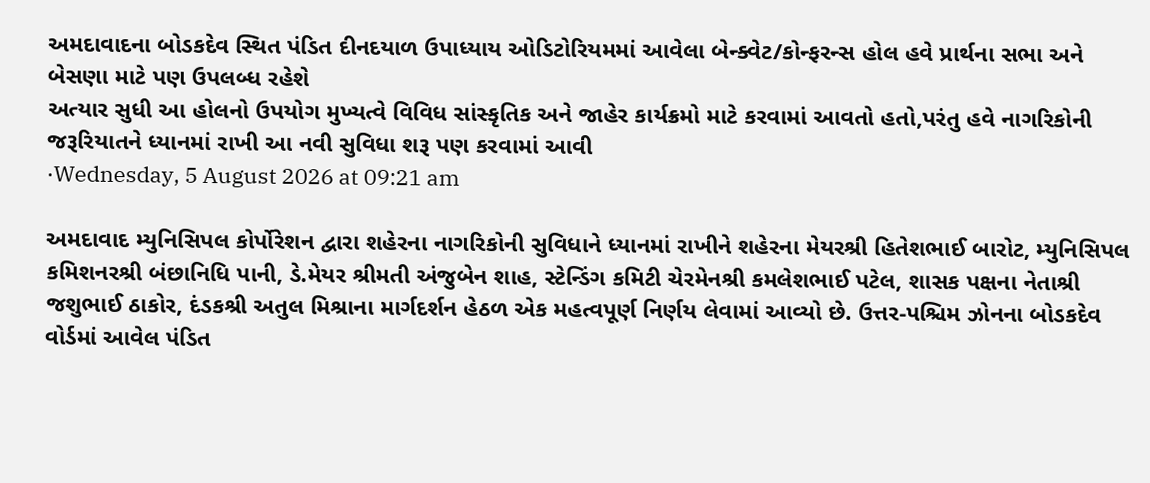અમદાવાદના બોડકદેવ સ્થિત પંડિત દીનદયાળ ઉપાધ્યાય ઓડિટોરિયમમાં આવેલા બેન્ક્વેટ/કોન્ફરન્સ હોલ હવે પ્રાર્થના સભા અને બેસણા માટે પણ ઉપલબ્ધ રહેશે
અત્યાર સુધી આ હોલનો ઉપયોગ મુખ્યત્વે વિવિધ સાંસ્કૃતિક અને જાહેર કાર્યક્રમો માટે કરવામાં આવતો હતો,પરંતુ હવે નાગરિકોની જરૂરિયાતને ધ્યાનમાં રાખી આ નવી સુવિધા શરૂ પણ કરવામાં આવી
·Wednesday, 5 August 2026 at 09:21 am

અમદાવાદ મ્યુનિસિપલ કોર્પોરેશન દ્વારા શહેરના નાગરિકોની સુવિધાને ધ્યાનમાં રાખીને શહેરના મેયરશ્રી હિતેશભાઈ બારોટ, મ્યુનિસિપલ કમિશનરશ્રી બંછાનિધિ પાની, ડે.મેયર શ્રીમતી અંજુબેન શાહ, સ્ટેન્ડિંગ કમિટી ચેરમેનશ્રી કમલેશભાઈ પટેલ, શાસક પક્ષના નેતાશ્રી જશુભાઈ ઠાકોર, દંડકશ્રી અતુલ મિશ્રાના માર્ગદર્શન હેઠળ એક મહત્વપૂર્ણ નિર્ણય લેવામાં આવ્યો છે. ઉત્તર-પશ્ચિમ ઝોનના બોડકદેવ વોર્ડમાં આવેલ પંડિત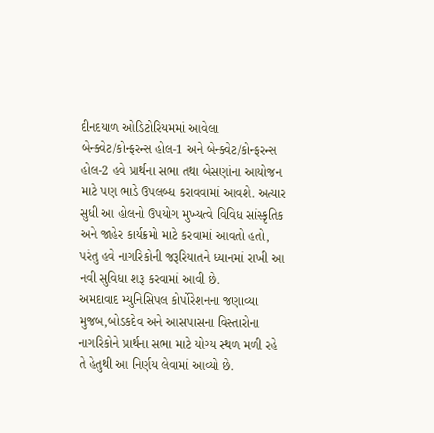દીનદયાળ ઓડિટોરિયમમાં આવેલા બેન્ક્વેટ/કોન્ફરન્સ હોલ-1 અને બેન્ક્વેટ/કોન્ફરન્સ હોલ-2 હવે પ્રાર્થના સભા તથા બેસણાંના આયોજન માટે પણ ભાડે ઉપલબ્ધ કરાવવામાં આવશે. અત્યાર સુધી આ હોલનો ઉપયોગ મુખ્યત્વે વિવિધ સાંસ્કૃતિક અને જાહેર કાર્યક્રમો માટે કરવામાં આવતો હતો, પરંતુ હવે નાગરિકોની જરૂરિયાતને ધ્યાનમાં રાખી આ નવી સુવિધા શરૂ કરવામાં આવી છે.
અમદાવાદ મ્યુનિસિપલ કોર્પોરેશનના જણાવ્યા મુજબ,બોડકદેવ અને આસપાસના વિસ્તારોના નાગરિકોને પ્રાર્થના સભા માટે યોગ્ય સ્થળ મળી રહે તે હેતુથી આ નિર્ણય લેવામાં આવ્યો છે.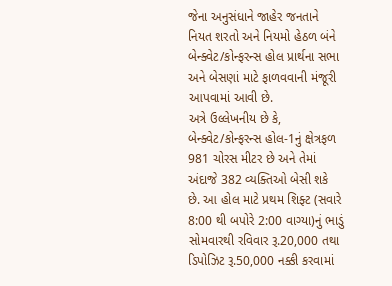જેના અનુસંધાને જાહેર જનતાને નિયત શરતો અને નિયમો હેઠળ બંને બેન્ક્વેટ/કોન્ફરન્સ હોલ પ્રાર્થના સભા અને બેસણાં માટે ફાળવવાની મંજૂરી આપવામાં આવી છે.
અત્રે ઉલ્લેખનીય છે કે, બેન્ક્વેટ/કોન્ફરન્સ હોલ-1નું ક્ષેત્રફળ 981 ચોરસ મીટર છે અને તેમાં અંદાજે 382 વ્યક્તિઓ બેસી શકે છે. આ હોલ માટે પ્રથમ શિફ્ટ (સવારે 8:00 થી બપોરે 2:00 વાગ્યા)નું ભાડું સોમવારથી રવિવાર રૂ.20,000 તથા ડિપોઝિટ રૂ.50,000 નક્કી કરવામાં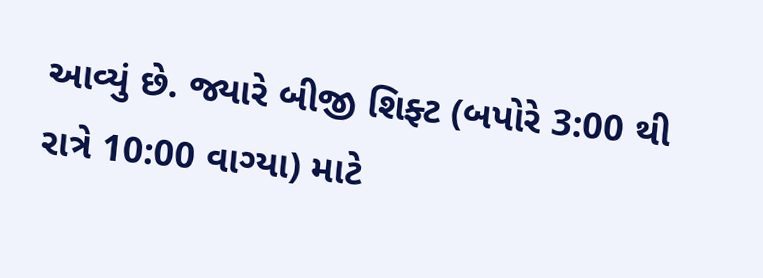આવ્યું છે. જ્યારે બીજી શિફ્ટ (બપોરે 3:00 થી રાત્રે 10:00 વાગ્યા) માટે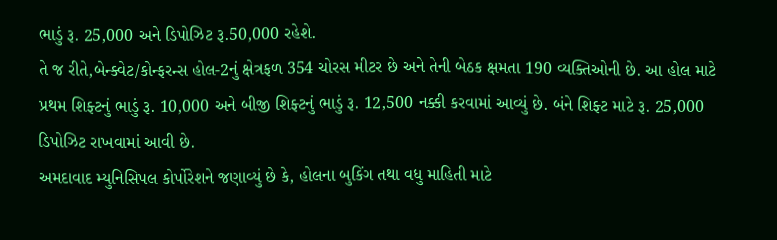ભાડું રૂ. 25,000 અને ડિપોઝિટ રૂ.50,000 રહેશે.
તે જ રીતે,બેન્ક્વેટ/કોન્ફરન્સ હોલ-2નું ક્ષેત્રફળ 354 ચોરસ મીટર છે અને તેની બેઠક ક્ષમતા 190 વ્યક્તિઓની છે. આ હોલ માટે પ્રથમ શિફ્ટનું ભાડું રૂ. 10,000 અને બીજી શિફ્ટનું ભાડું રૂ. 12,500 નક્કી કરવામાં આવ્યું છે. બંને શિફ્ટ માટે રૂ. 25,000 ડિપોઝિટ રાખવામાં આવી છે.
અમદાવાદ મ્યુનિસિપલ કોર્પોરેશને જણાવ્યું છે કે, હોલના બુકિંગ તથા વધુ માહિતી માટે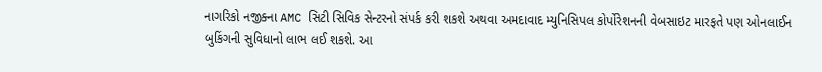નાગરિકો નજીક્ના AMC સિટી સિવિક સેન્ટરનો સંપર્ક કરી શકશે અથવા અમદાવાદ મ્યુનિસિપલ કોર્પોરેશનની વેબસાઇટ મારફતે પણ ઓનલાઈન બુકિંગની સુવિધાનો લાભ લઈ શકશે. આ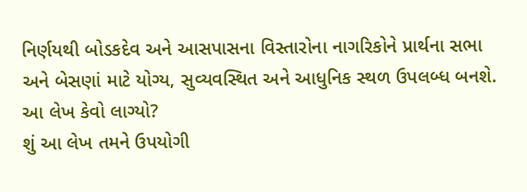નિર્ણયથી બોડકદેવ અને આસપાસના વિસ્તારોના નાગરિકોને પ્રાર્થના સભા અને બેસણાં માટે યોગ્ય, સુવ્યવસ્થિત અને આધુનિક સ્થળ ઉપલબ્ધ બનશે.
આ લેખ કેવો લાગ્યો?
શું આ લેખ તમને ઉપયોગી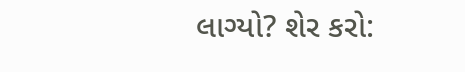લાગ્યો? શેર કરો: